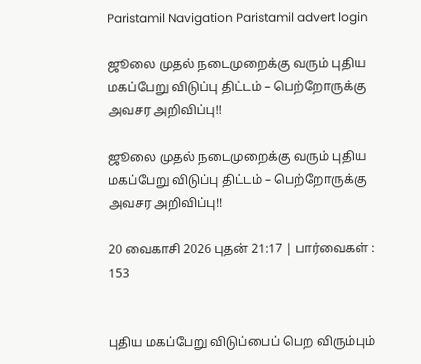Paristamil Navigation Paristamil advert login

ஜூலை முதல் நடைமுறைக்கு வரும் புதிய மகப்பேறு விடுப்பு திட்டம் – பெற்றோருக்கு அவசர அறிவிப்பு!!

ஜூலை முதல் நடைமுறைக்கு வரும் புதிய மகப்பேறு விடுப்பு திட்டம் – பெற்றோருக்கு அவசர அறிவிப்பு!!

20 வைகாசி 2026 புதன் 21:17 | பார்வைகள் : 153


புதிய மகப்பேறு விடுப்பைப் பெற விரும்பும்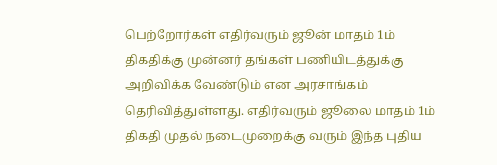பெற்றோர்கள் எதிர்வரும் ஜூன் மாதம் 1ம் திகதிக்கு முன்னர் தங்கள் பணியிடத்துக்கு அறிவிக்க வேண்டும் என அரசாங்கம் தெரிவித்துள்ளது. எதிர்வரும் ஜூலை மாதம் 1ம் திகதி முதல் நடைமுறைக்கு வரும் இந்த புதிய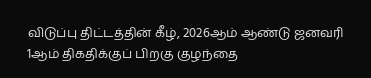விடுப்பு திட்டத்தின் கீழ், 2026ஆம் ஆண்டு ஜனவரி 1ஆம் திகதிக்குப் பிறகு குழந்தை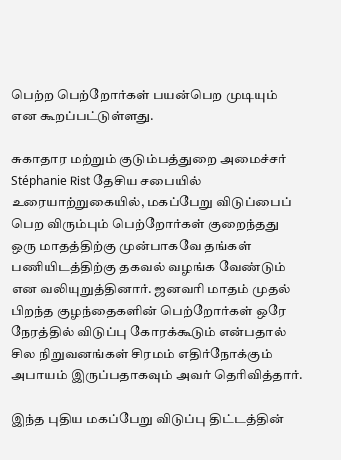பெற்ற பெற்றோர்கள் பயன்பெற முடியும் என கூறப்பட்டுள்ளது.

சுகாதார மற்றும் குடும்பத்துறை அமைச்சர் Stéphanie Rist தேசிய சபையில் உரையாற்றுகையில், மகப்பேறு விடுப்பைப் பெற விரும்பும் பெற்றோர்கள் குறைந்தது ஒரு மாதத்திற்கு முன்பாகவே தங்கள் பணியிடத்திற்கு தகவல் வழங்க வேண்டும் என வலியுறுத்தினார். ஜனவரி மாதம் முதல் பிறந்த குழந்தைகளின் பெற்றோர்கள் ஒரே நேரத்தில் விடுப்பு கோரக்கூடும் என்பதால் சில நிறுவனங்கள் சிரமம் எதிர்நோக்கும் அபாயம் இருப்பதாகவும் அவர் தெரிவித்தார்.

இந்த புதிய மகப்பேறு விடுப்பு திட்டத்தின்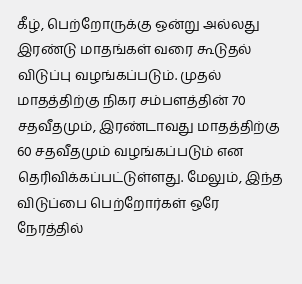கீழ், பெற்றோருக்கு ஒன்று அல்லது இரண்டு மாதங்கள் வரை கூடுதல் விடுப்பு வழங்கப்படும். முதல் மாதத்திற்கு நிகர சம்பளத்தின் 70 சதவீதமும், இரண்டாவது மாதத்திற்கு 60 சதவீதமும் வழங்கப்படும் என தெரிவிக்கப்பட்டுள்ளது. மேலும், இந்த விடுப்பை பெற்றோர்கள் ஒரே நேரத்தில்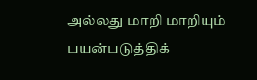அல்லது மாறி மாறியும் பயன்படுத்திக்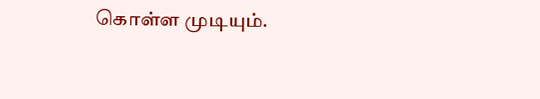கொள்ள முடியும்.